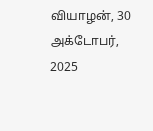வியாழன், 30 அக்டோபர், 2025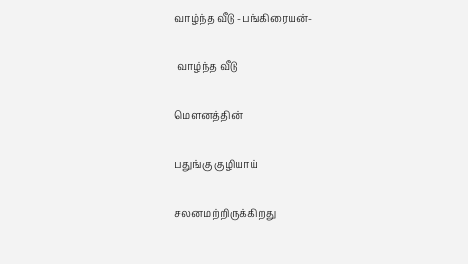வாழ்ந்த வீடு -பங்கிரையன்-

 வாழ்ந்த வீடு

மௌனத்தின்

பதுங்கு குழியாய்

சலனமற்றிருக்கிறது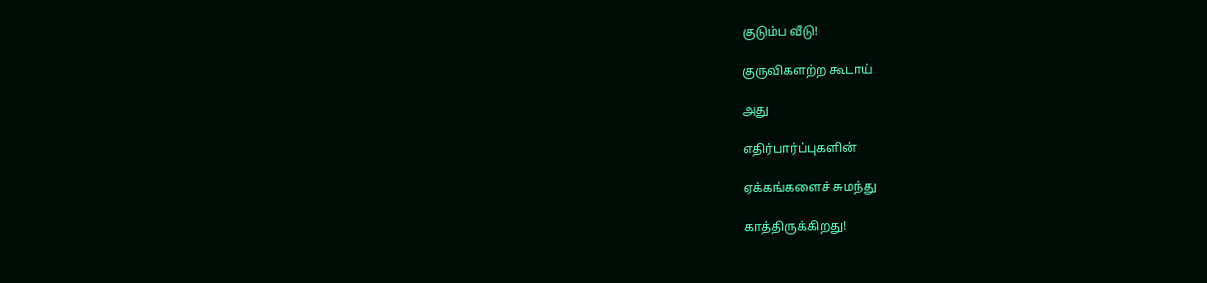குடும்ப வீடு!

குருவிகளற்ற கூடாய்

அது

எதிர்பார்ப்புகளின்

ஏக்கங்களைச் சுமந்து

காத்திருக்கிறது!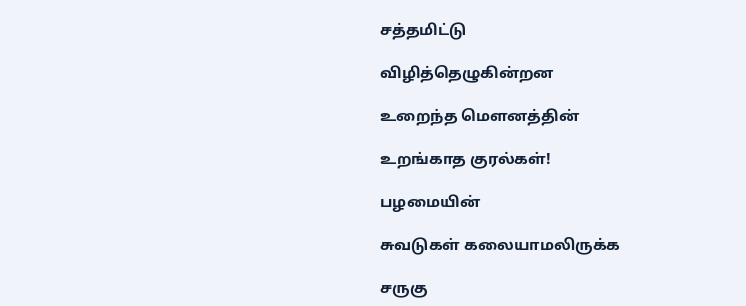சத்தமிட்டு

விழித்தெழுகின்றன

உறைந்த மௌனத்தின்

உறங்காத குரல்கள்!

பழமையின்

சுவடுகள் கலையாமலிருக்க

சருகு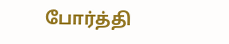போர்த்தி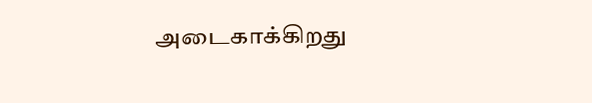அடைகாக்கிறது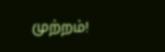முற்றம்!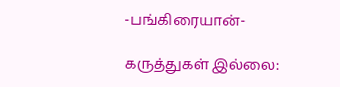-பங்கிரையான்-

கருத்துகள் இல்லை: